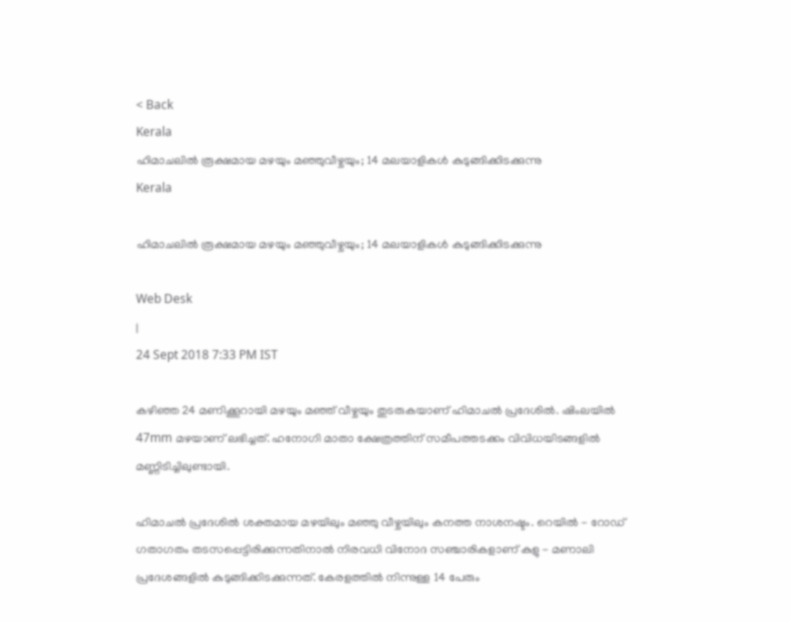< Back
Kerala
ഹിമാചലില്‍ രൂക്ഷമായ മഴയും മഞ്ഞുവീഴ്ചയും; 14 മലയാളികള്‍ കുടുങ്ങിക്കിടക്കുന്നു
Kerala

ഹിമാചലില്‍ രൂക്ഷമായ മഴയും മഞ്ഞുവീഴ്ചയും; 14 മലയാളികള്‍ കുടുങ്ങിക്കിടക്കുന്നു

Web Desk
|
24 Sept 2018 7:33 PM IST

കഴിഞ്ഞ 24 മണിക്കൂറായി മഴയും മഞ്ഞ് വീഴ്ചയും തുടരുകയാണ് ഹിമാചല്‍ പ്രദേശില്‍. ഷിംലയില്‍ 47mm മഴയാണ് ലഭിച്ചത്. ഹനോഗി മാതാ ക്ഷേത്രത്തിന് സമീപത്തടക്കം വിവിധയിടങ്ങളില്‍ മണ്ണിടിച്ചിലുണ്ടായി.

ഹിമാചല്‍ പ്രദേശില്‍ ശക്തമായ മഴയിലും മഞ്ഞു വീഴ്ചയിലും കനത്ത നാശനഷ്ടം. റെയില്‍ - റോഡ് ഗതാഗതം തടസപ്പെട്ടിരിക്കുന്നതിനാല്‍ നിരവധി വിനോദ സഞ്ചാരികളാണ് കുളു - മണാലി പ്രദേശങ്ങളില്‍ കുടുങ്ങിക്കിടക്കുന്നത്. കേരളത്തില്‍ നിന്നുള്ള 14 പേരും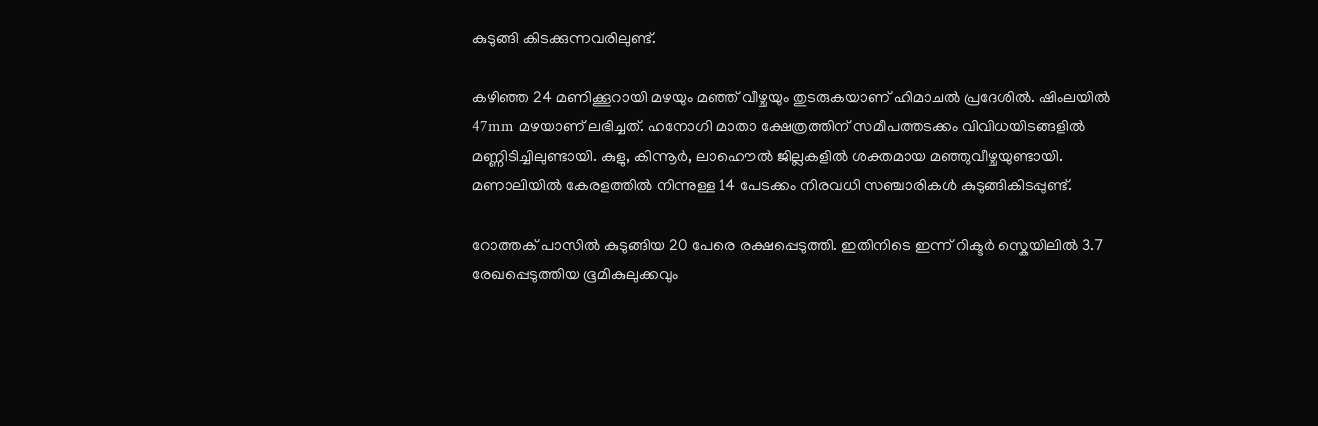കുടുങ്ങി കിടക്കുന്നവരിലുണ്ട്.

കഴിഞ്ഞ 24 മണിക്കൂറായി മഴയും മഞ്ഞ് വീഴ്ചയും തുടരുകയാണ് ഹിമാചല്‍ പ്രദേശില്‍. ഷിംലയില്‍ 47mm മഴയാണ് ലഭിച്ചത്. ഹനോഗി മാതാ ക്ഷേത്രത്തിന് സമീപത്തടക്കം വിവിധയിടങ്ങളില്‍ മണ്ണിടിച്ചിലുണ്ടായി. കുളു, കിന്നൂര്‍, ലാഹൌല്‍ ജില്ലകളില്‍ ശക്തമായ മഞ്ഞുവീഴ്ചയുണ്ടായി. മണാലിയില്‍ കേരളത്തില്‍ നിന്നുള്ള 14 പേടക്കം നിരവധി സഞ്ചാരികള്‍ കുടുങ്ങികിടപ്പുണ്ട്.

റോത്തക് പാസില്‍ കുടുങ്ങിയ 20 പേരെ രക്ഷപ്പെടുത്തി. ഇതിനിടെ ഇന്ന് റിക്ടര്‍ സ്കെയിലില്‍ 3.7 രേഖപ്പെടുത്തിയ ഭൂമികുലുക്കവും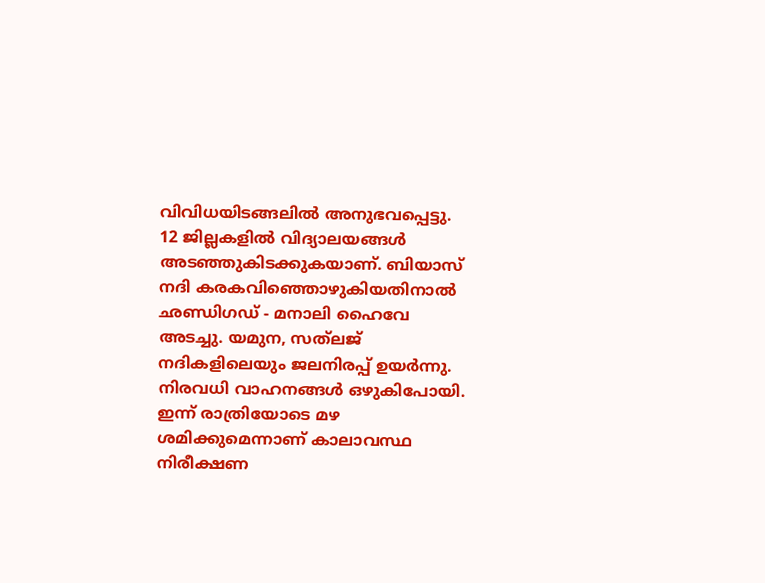വിവിധയിടങ്ങലില്‍ അനുഭവപ്പെട്ടു. 12 ജില്ലകളില്‍ വിദ്യാലയങ്ങള്‍ അടഞ്ഞുകിടക്കുകയാണ്. ബിയാസ് നദി കരകവിഞ്ഞൊഴുകിയതിനാല്‍ ഛണ്ഡിഗഡ് - മനാലി ഹൈവേ അടച്ചു. യമുന, സത്‍ലജ് നദികളിലെയും ജലനിരപ്പ് ഉയര്‍ന്നു. നിരവധി വാഹനങ്ങള്‍ ഒഴുകിപോയി. ഇന്ന് രാത്രിയോടെ മഴ ശമിക്കുമെന്നാണ് കാലാവസ്ഥ നിരീക്ഷണ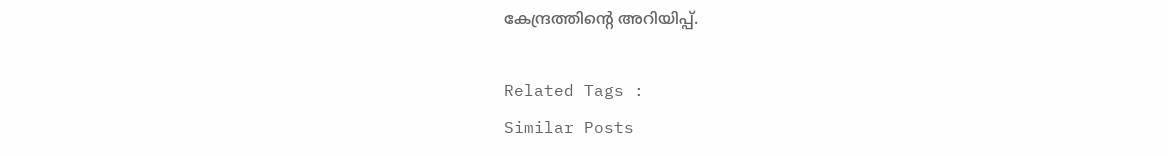കേന്ദ്രത്തിന്റെ അറിയിപ്പ്.

Related Tags :
Similar Posts